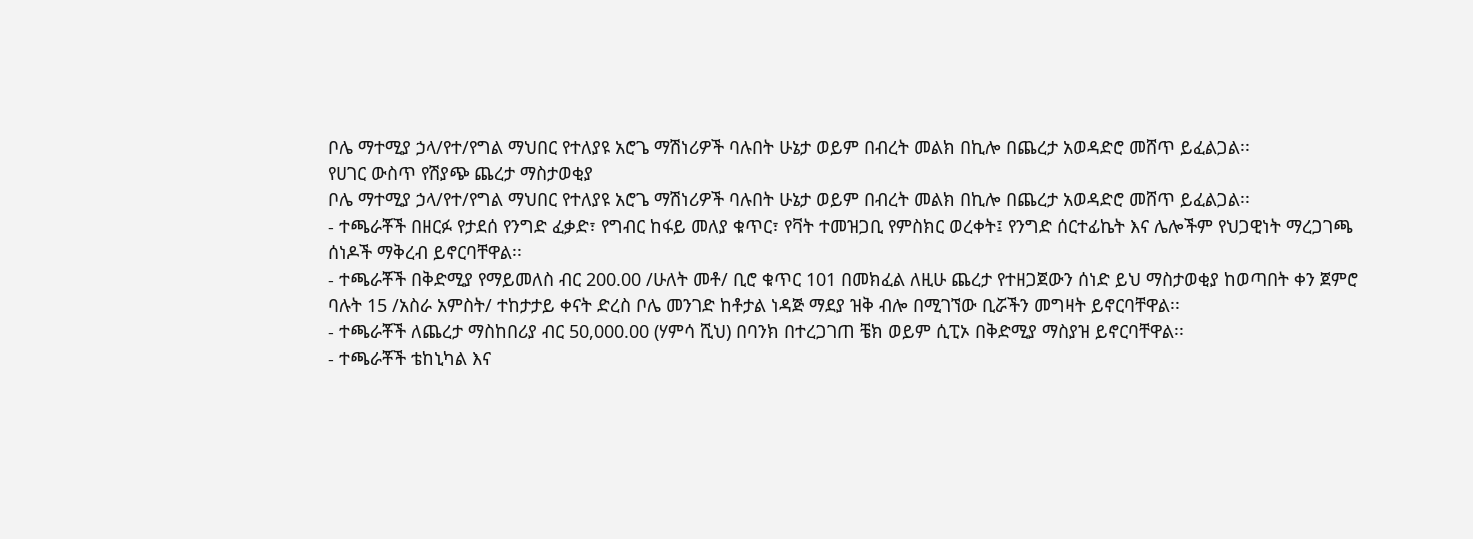ቦሌ ማተሚያ ኃላ/የተ/የግል ማህበር የተለያዩ አሮጌ ማሽነሪዎች ባሉበት ሁኔታ ወይም በብረት መልክ በኪሎ በጨረታ አወዳድሮ መሸጥ ይፈልጋል፡፡
የሀገር ውስጥ የሽያጭ ጨረታ ማስታወቂያ
ቦሌ ማተሚያ ኃላ/የተ/የግል ማህበር የተለያዩ አሮጌ ማሽነሪዎች ባሉበት ሁኔታ ወይም በብረት መልክ በኪሎ በጨረታ አወዳድሮ መሸጥ ይፈልጋል፡፡
- ተጫራቾች በዘርፉ የታደሰ የንግድ ፈቃድ፣ የግብር ከፋይ መለያ ቁጥር፣ የቫት ተመዝጋቢ የምስክር ወረቀት፤ የንግድ ሰርተፊኬት እና ሌሎችም የህጋዊነት ማረጋገጫ ሰነዶች ማቅረብ ይኖርባቸዋል፡፡
- ተጫራቾች በቅድሚያ የማይመለስ ብር 200.00 /ሁለት መቶ/ ቢሮ ቁጥር 101 በመክፈል ለዚሁ ጨረታ የተዘጋጀውን ሰነድ ይህ ማስታወቂያ ከወጣበት ቀን ጀምሮ ባሉት 15 /አስራ አምስት/ ተከታታይ ቀናት ድረስ ቦሌ መንገድ ከቶታል ነዳጅ ማደያ ዝቅ ብሎ በሚገኘው ቢሯችን መግዛት ይኖርባቸዋል፡፡
- ተጫራቾች ለጨረታ ማስከበሪያ ብር 50,000.00 (ሃምሳ ሺህ) በባንክ በተረጋገጠ ቼክ ወይም ሲፒኦ በቅድሚያ ማስያዝ ይኖርባቸዋል፡፡
- ተጫራቾች ቴከኒካል እና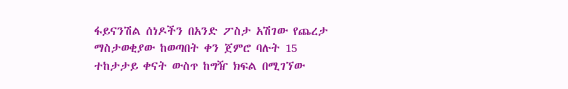ፋይናንሽል ሰነዶችን በአንድ ፖስታ አሽገው የጨረታ ማስታወቂያው ከወጣበት ቀን ጀምሮ ባሉት 15 ተከታታይ ቀናት ውስጥ ከግዥ ክፍል በሚገኘው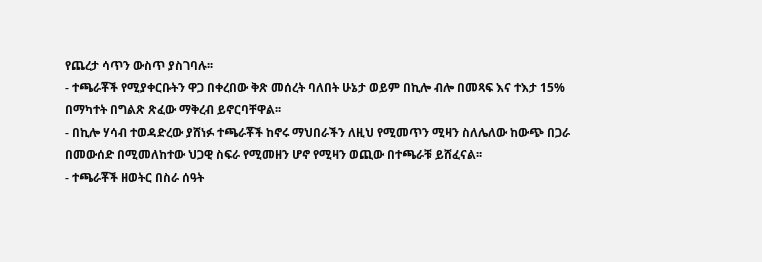የጨረታ ሳጥን ውስጥ ያስገባሉ፡፡
- ተጫራቾች የሚያቀርቡትን ዋጋ በቀረበው ቅጽ መሰረት ባለበት ሁኔታ ወይም በኪሎ ብሎ በመጻፍ እና ተእታ 15% በማካተት በግልጽ ጽፈው ማቅረብ ይኖርባቸዋል፡፡
- በኪሎ ሃሳብ ተወዳድረው ያሸነፉ ተጫራቾች ከኖሩ ማህበራችን ለዚህ የሚመጥን ሚዛን ስለሌለው ከውጭ በጋራ በመውሰድ በሚመለከተው ህጋዊ ስፍራ የሚመዘን ሆኖ የሚዛን ወጪው በተጫራቹ ይሸፈናል፡፡
- ተጫራቾች ዘወትር በስራ ሰዓት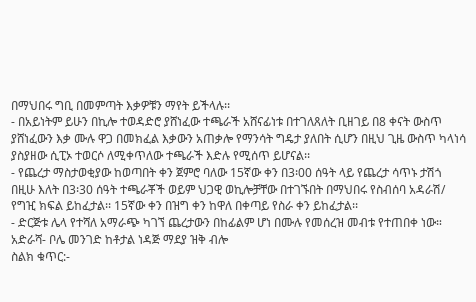በማህበሩ ግቢ በመምጣት እቃዎቹን ማየት ይችላሉ፡፡
- በአይነትም ይሁን በኪሎ ተወዳድሮ ያሸነፈው ተጫራች አሸናፊነቱ በተገለጸለት ቢዘገይ በ8 ቀናት ውስጥ ያሸነፈውን እቃ ሙሉ ዋጋ በመክፈል እቃውን አጠቃሎ የማንሳት ግዴታ ያለበት ሲሆን በዚህ ጊዜ ውስጥ ካላነሳ ያስያዘው ሲፒኦ ተወርሶ ለሚቀጥለው ተጫራች እድሉ የሚሰጥ ይሆናል፡፡
- የጨረታ ማስታወቂያው ከወጣበት ቀን ጀምሮ ባለው 15ኛው ቀን በ3፡00 ሰዓት ላይ የጨረታ ሳጥኑ ታሽጎ በዚሁ እለት በ3፡30 ሰዓት ተጫራቾች ወይም ህጋዊ ወኪሎቻቸው በተገኙበት በማህበሩ የስብሰባ አዳራሽ/ የግዢ ክፍል ይከፈታል፡፡ 15ኛው ቀን በዝግ ቀን ከዋለ በቀጣይ የስራ ቀን ይከፈታል፡፡
- ድርጅቱ ሌላ የተሻለ አማራጭ ካገኘ ጨረታውን በከፊልም ሆነ በሙሉ የመሰረዝ መብቱ የተጠበቀ ነው።
አድራሻ- ቦሌ መንገድ ከቶታል ነዳጅ ማደያ ዝቅ ብሎ
ስልክ ቁጥር:-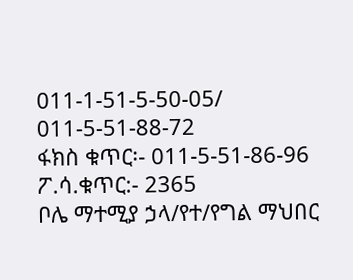011-1-51-5-50-05/ 011-5-51-88-72
ፋክስ ቁጥር፡- 011-5-51-86-96
ፖ.ሳ.ቁጥር:- 2365
ቦሌ ማተሚያ ኃላ/የተ/የግል ማህበር